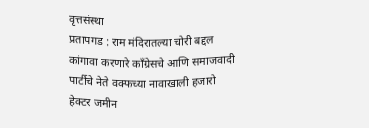वृत्तसंस्था
प्रतापगड : राम मंदिरातल्या चोरी बद्दल कांगावा करणारे काँग्रेसचे आणि समाजवादी पार्टीचे नेते वक्फच्या नावाखाली हजारो हेक्टर जमीन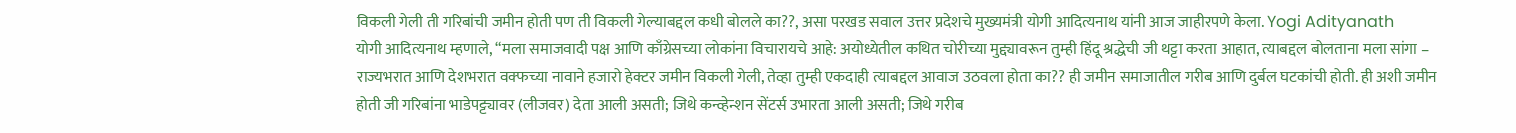विकली गेली ती गरिबांची जमीन होती पण ती विकली गेल्याबद्दल कधी बोलले का??, असा परखड सवाल उत्तर प्रदेशचे मुख्यमंत्री योगी आदित्यनाथ यांनी आज जाहीरपणे केला. Yogi Adityanath
योगी आदित्यनाथ म्हणाले, “मला समाजवादी पक्ष आणि काँग्रेसच्या लोकांना विचारायचे आहे: अयोध्येतील कथित चोरीच्या मुद्द्यावरून तुम्ही हिंदू श्रद्धेची जी थट्टा करता आहात, त्याबद्दल बोलताना मला सांगा – राज्यभरात आणि देशभरात वक्फच्या नावाने हजारो हेक्टर जमीन विकली गेली, तेव्हा तुम्ही एकदाही त्याबद्दल आवाज उठवला होता का?? ही जमीन समाजातील गरीब आणि दुर्बल घटकांची होती. ही अशी जमीन होती जी गरिबांना भाडेपट्ट्यावर (लीजवर) देता आली असती; जिथे कन्व्हेन्शन सेंटर्स उभारता आली असती; जिथे गरीब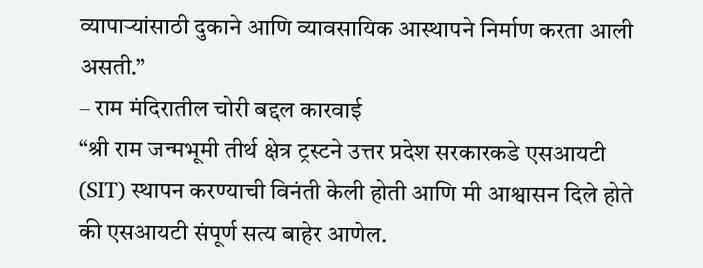व्यापाऱ्यांसाठी दुकाने आणि व्यावसायिक आस्थापने निर्माण करता आली असती.”
– राम मंदिरातील चोरी बद्दल कारवाई
“श्री राम जन्मभूमी तीर्थ क्षेत्र ट्रस्टने उत्तर प्रदेश सरकारकडे एसआयटी (SIT) स्थापन करण्याची विनंती केली होती आणि मी आश्वासन दिले होते की एसआयटी संपूर्ण सत्य बाहेर आणेल.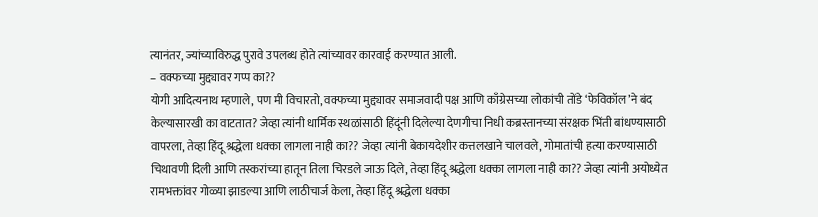त्यानंतर, ज्यांच्याविरुद्ध पुरावे उपलब्ध होते त्यांच्यावर कारवाई करण्यात आली.
– वक्फच्या मुद्द्यावर गप्प का??
योगी आदित्यनाथ म्हणाले, पण मी विचारतो, वक्फच्या मुद्द्यावर समाजवादी पक्ष आणि काँग्रेसच्या लोकांची तोंडे ‘फेविकॉल’ने बंद केल्यासारखी का वाटतात? जेव्हा त्यांनी धार्मिक स्थळांसाठी हिंदूंनी दिलेल्या देणगीचा निधी कब्रस्तानच्या संरक्षक भिंती बांधण्यासाठी वापरला, तेव्हा हिंदू श्रद्धेला धक्का लागला नाही का?? जेव्हा त्यांनी बेकायदेशीर कत्तलखाने चालवले, गोमातांची हत्या करण्यासाठी चिथावणी दिली आणि तस्करांच्या हातून तिला चिरडले जाऊ दिले, तेव्हा हिंदू श्रद्धेला धक्का लागला नाही का?? जेव्हा त्यांनी अयोध्येत रामभक्तांवर गोळ्या झाडल्या आणि लाठीचार्ज केला, तेव्हा हिंदू श्रद्धेला धक्का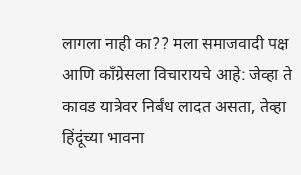लागला नाही का?? मला समाजवादी पक्ष आणि काँग्रेसला विचारायचे आहे: जेव्हा ते कावड यात्रेवर निर्बंध लादत असता, तेव्हा हिंदूंच्या भावना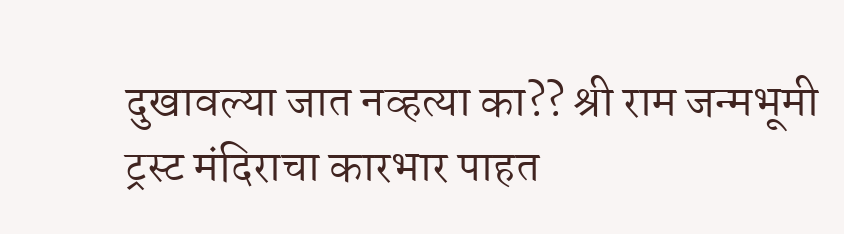दुखावल्या जात नव्हत्या का?? श्री राम जन्मभूमी ट्रस्ट मंदिराचा कारभार पाहत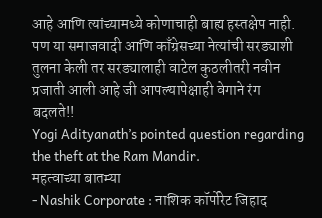आहे आणि त्यांच्यामध्ये कोणाचाही बाह्य हस्तक्षेप नाही. पण या समाजवादी आणि काँग्रेसच्या नेत्यांची सरड्याशी तुलना केली तर सरड्यालाही वाटेल कुठलीतरी नवीन प्रजाती आली आहे जी आपल्यापेक्षाही वेगाने रंग बदलते!!
Yogi Adityanath’s pointed question regarding the theft at the Ram Mandir.
महत्वाच्या बातम्या
- Nashik Corporate : नाशिक कॉर्पोरेट जिहाद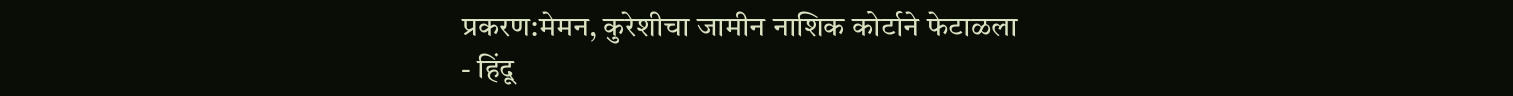प्रकरण:मेमन, कुरेशीचा जामीन नाशिक कोर्टाने फेटाळला
- हिंदू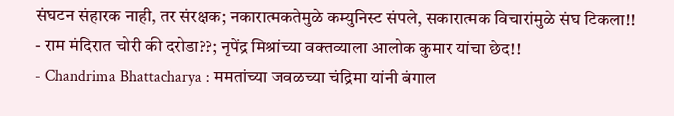संघटन संहारक नाही, तर संरक्षक; नकारात्मकतेमुळे कम्युनिस्ट संपले, सकारात्मक विचारांमुळे संघ टिकला!!
- राम मंदिरात चोरी की दरोडा??; नृपेंद्र मिश्रांच्या वक्तव्याला आलोक कुमार यांचा छेद!!
- Chandrima Bhattacharya : ममतांच्या जवळच्या चंद्रिमा यांनी बंगाल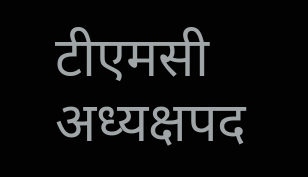टीएमसी अध्यक्षपद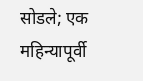सोडले; एक महिन्यापूर्वी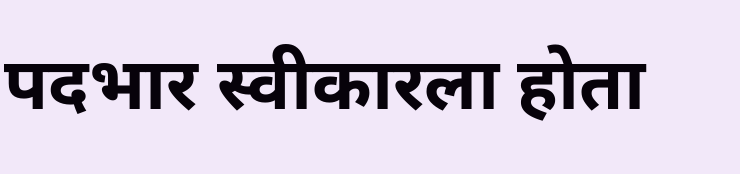पदभार स्वीकारला होता